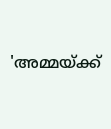'അമ്മയ്ക്ക്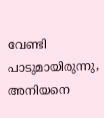വേണ്ടി പാടുമായിരുന്നു, അനിയനെ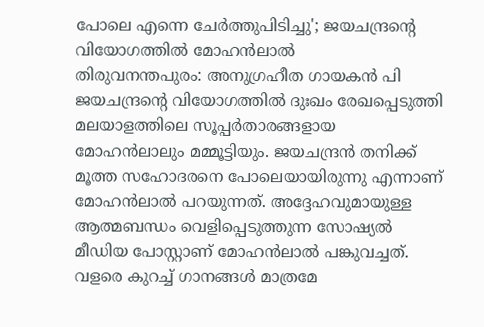പോലെ എന്നെ ചേർത്തുപിടിച്ചു'; ജയചന്ദ്രന്റെ വിയോഗത്തിൽ മോഹൻലാൽ
തിരുവനന്തപുരം: അനുഗ്രഹീത ഗായകൻ പി ജയചന്ദ്രന്റെ വിയോഗത്തിൽ ദുഃഖം രേഖപ്പെടുത്തി മലയാളത്തിലെ സൂപ്പർതാരങ്ങളായ മോഹൻലാലും മമ്മൂട്ടിയും. ജയചന്ദ്രൻ തനിക്ക് മൂത്ത സഹോദരനെ പോലെയായിരുന്നു എന്നാണ് മോഹൻലാൽ പറയുന്നത്. അദ്ദേഹവുമായുള്ള ആത്മബന്ധം വെളിപ്പെടുത്തുന്ന സോഷ്യൽ മീഡിയ പോസ്റ്റാണ് മോഹൻലാൽ പങ്കുവച്ചത്.
വളരെ കുറച്ച് ഗാനങ്ങൾ മാത്രമേ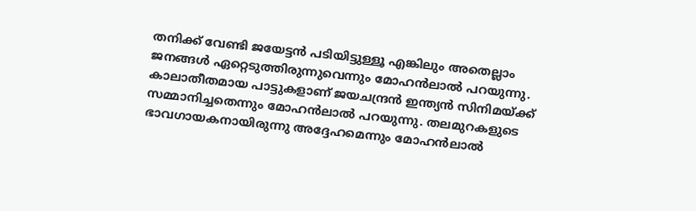തനിക്ക് വേണ്ടി ജയേട്ടൻ പടിയിട്ടുള്ളൂ എങ്കിലും അതെല്ലാം ജനങ്ങൾ ഏറ്റെടുത്തിരുന്നുവെന്നും മോഹൻലാൽ പറയുന്നു. കാലാതീതമായ പാട്ടുകളാണ് ജയചന്ദ്രൻ ഇന്ത്യൻ സിനിമയ്ക്ക് സമ്മാനിച്ചതെന്നും മോഹൻലാൽ പറയുന്നു. തലമുറകളുടെ ഭാവഗായകനായിരുന്നു അദ്ദേഹമെന്നും മോഹൻലാൽ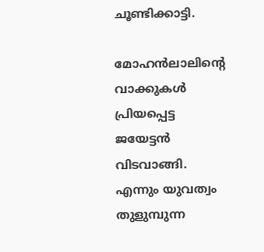ചൂണ്ടിക്കാട്ടി.

മോഹൻലാലിന്റെ വാക്കുകൾ
പ്രിയപ്പെട്ട ജയേട്ടൻ വിടവാങ്ങി. എന്നും യുവത്വം തുളുമ്പുന്ന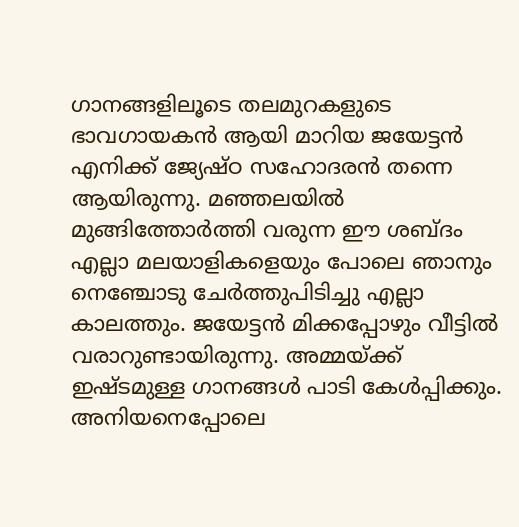ഗാനങ്ങളിലൂടെ തലമുറകളുടെ ഭാവഗായകൻ ആയി മാറിയ ജയേട്ടൻ എനിക്ക് ജ്യേഷ്ഠ സഹോദരൻ തന്നെ ആയിരുന്നു. മഞ്ഞലയിൽ മുങ്ങിത്തോർത്തി വരുന്ന ഈ ശബ്ദം എല്ലാ മലയാളികളെയും പോലെ ഞാനും നെഞ്ചോടു ചേർത്തുപിടിച്ചു എല്ലാ കാലത്തും. ജയേട്ടൻ മിക്കപ്പോഴും വീട്ടിൽ വരാറുണ്ടായിരുന്നു. അമ്മയ്ക്ക് ഇഷ്ടമുള്ള ഗാനങ്ങൾ പാടി കേൾപ്പിക്കും.
അനിയനെപ്പോലെ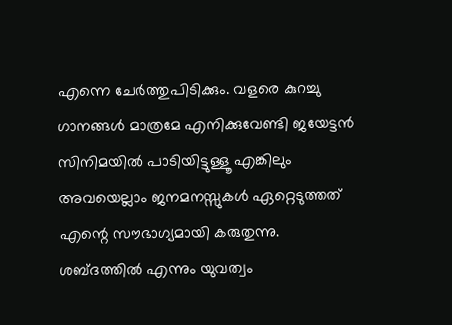എന്നെ ചേർത്തുപിടിക്കും. വളരെ കുറച്ചു ഗാനങ്ങൾ മാത്രമേ എനിക്കുവേണ്ടി ജയേട്ടൻ സിനിമയിൽ പാടിയിട്ടുള്ളൂ എങ്കിലും അവയെല്ലാം ജനമനസ്സുകൾ ഏറ്റെടുത്തത് എന്റെ സൗഭാഗ്യമായി കരുതുന്നു. ശബ്ദത്തിൽ എന്നും യുവത്വം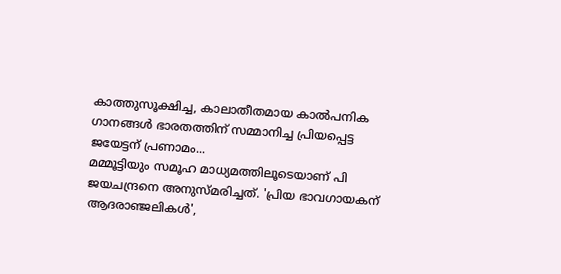കാത്തുസൂക്ഷിച്ച, കാലാതീതമായ കാൽപനിക ഗാനങ്ങൾ ഭാരതത്തിന് സമ്മാനിച്ച പ്രിയപ്പെട്ട ജയേട്ടന് പ്രണാമം...
മമ്മൂട്ടിയും സമൂഹ മാധ്യമത്തിലൂടെയാണ് പി ജയചന്ദ്രനെ അനുസ്മരിച്ചത്. 'പ്രിയ ഭാവഗായകന് ആദരാഞ്ജലികൾ',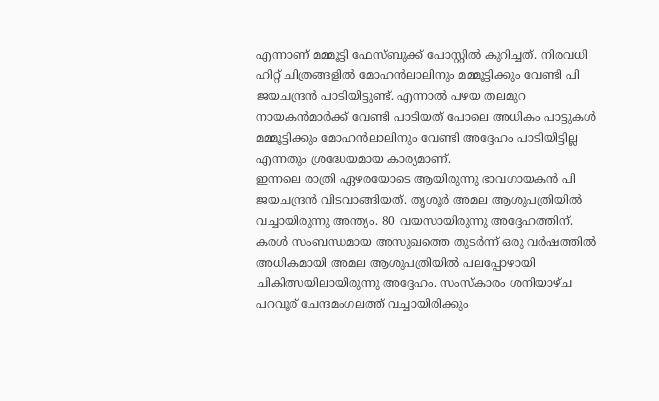എന്നാണ് മമ്മൂട്ടി ഫേസ്ബുക്ക് പോസ്റ്റിൽ കുറിച്ചത്. നിരവധി ഹിറ്റ് ചിത്രങ്ങളിൽ മോഹൻലാലിനും മമ്മൂട്ടിക്കും വേണ്ടി പി ജയചന്ദ്രൻ പാടിയിട്ടുണ്ട്. എന്നാൽ പഴയ തലമുറ നായകൻമാർക്ക് വേണ്ടി പാടിയത് പോലെ അധികം പാട്ടുകൾ മമ്മൂട്ടിക്കും മോഹൻലാലിനും വേണ്ടി അദ്ദേഹം പാടിയിട്ടില്ല എന്നതും ശ്രദ്ധേയമായ കാര്യമാണ്.
ഇന്നലെ രാത്രി ഏഴരയോടെ ആയിരുന്നു ഭാവഗായകൻ പി ജയചന്ദ്രൻ വിടവാങ്ങിയത്. തൃശൂർ അമല ആശുപത്രിയിൽ വച്ചായിരുന്നു അന്ത്യം. 80 വയസായിരുന്നു അദ്ദേഹത്തിന്. കരൾ സംബന്ധമായ അസുഖത്തെ തുടർന്ന് ഒരു വർഷത്തിൽ അധികമായി അമല ആശുപത്രിയിൽ പലപ്പോഴായി ചികിത്സയിലായിരുന്നു അദ്ദേഹം. സംസ്കാരം ശനിയാഴ്ച പറവൂര് ചേന്ദമംഗലത്ത് വച്ചായിരിക്കും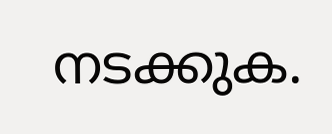നടക്കുക.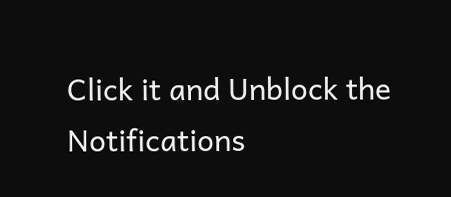Click it and Unblock the Notifications